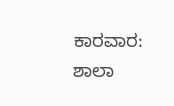ಕಾರವಾರ: ಶಾಲಾ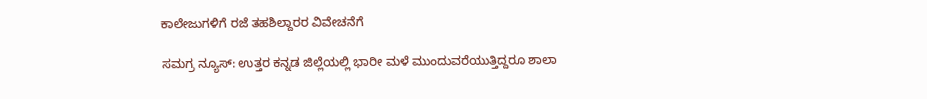ಕಾಲೇಜುಗಳಿಗೆ ರಜೆ ತಹಶಿಲ್ದಾರರ ವಿವೇಚನೆಗೆ

ಸಮಗ್ರ ನ್ಯೂಸ್: ಉತ್ತರ ಕನ್ನಡ ಜಿಲ್ಲೆಯಲ್ಲಿ ಭಾರೀ ಮಳೆ‌ ಮುಂದುವರೆಯುತ್ತಿದ್ದರೂ ಶಾಲಾ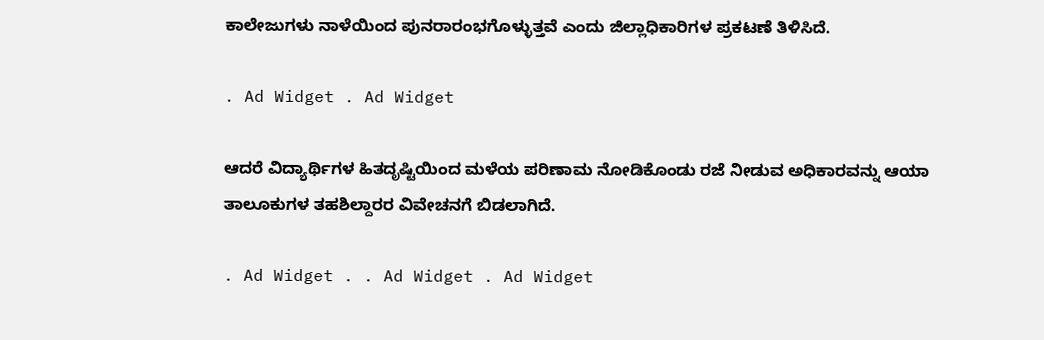ಕಾಲೇಜುಗಳು ನಾಳೆಯಿಂದ ಪುನರಾರಂಭಗೊಳ್ಳುತ್ತವೆ ಎಂದು ಜಿಲ್ಲಾಧಿಕಾರಿಗಳ ಪ್ರಕಟಣೆ ತಿಳಿಸಿದೆ.

. Ad Widget . Ad Widget

ಆದರೆ ವಿದ್ಯಾರ್ಥಿಗಳ‌‌ ಹಿತದೃಷ್ಟಿಯಿಂದ ಮಳೆಯ ಪರಿಣಾಮ ನೋಡಿಕೊಂಡು ರಜೆ ನೀಡುವ ಅಧಿಕಾರವನ್ನು ಆಯಾ ತಾಲೂಕುಗಳ ತಹಶಿಲ್ದಾರರ ವಿವೇಚನಗೆ ಬಿಡಲಾಗಿದೆ.

. Ad Widget . . Ad Widget . Ad Widget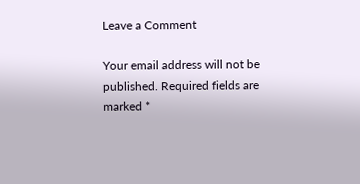Leave a Comment

Your email address will not be published. Required fields are marked *